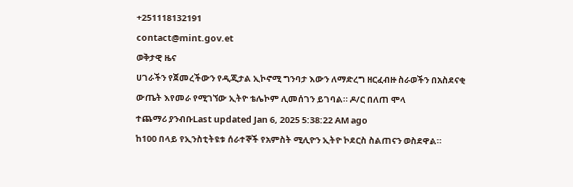+251118132191
contact@mint.gov.et
ወቅታዊ ዜና
ሀገራችን የጀመረችውን የዲጂታል ኢኮኖሚ ግንባታ እውን ለማድረግ ዘርፈብዙ ስራወችን በአስደናቂ ውጤት እየመራ የሚገኘው ኢትዮ ቴሌኮም ሊመሰገን ይገባል። ዶ/ር በለጠ ሞላ
ተጨማሪ ያንብቡLast updated Jan 6, 2025 5:38:22 AM ago
ከ100 በላይ የኢንስቲትዩቱ ሰራተኞች የአምስት ሚሊዮን ኢትዮ ኮደርስ ስልጠናን ወስደዋል።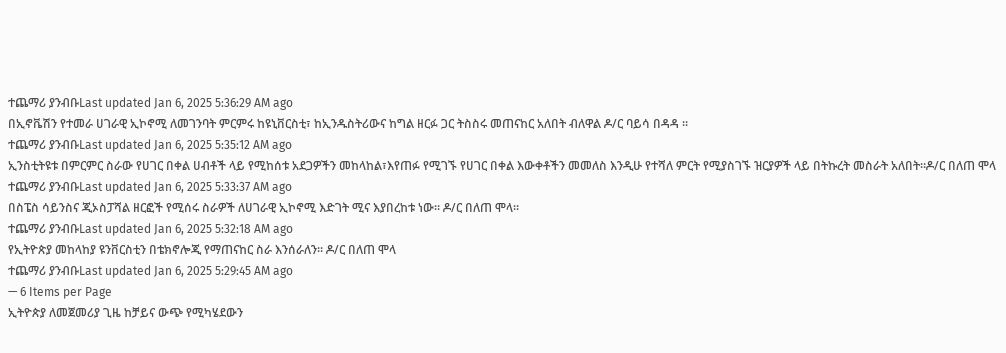ተጨማሪ ያንብቡLast updated Jan 6, 2025 5:36:29 AM ago
በኢኖቬሽን የተመራ ሀገራዊ ኢኮኖሚ ለመገንባት ምርምሩ ከዩኒቨርስቲ፣ ከኢንዱስትሪውና ከግል ዘርፉ ጋር ትስስሩ መጠናከር አለበት ብለዋል ዶ/ር ባይሳ በዳዳ ።
ተጨማሪ ያንብቡLast updated Jan 6, 2025 5:35:12 AM ago
ኢንስቲትዩቱ በምርምር ስራው የሀገር በቀል ሀብቶች ላይ የሚከሰቱ አደጋዎችን መከላከል፣እየጠፉ የሚገኙ የሀገር በቀል እውቀቶችን መመለስ እንዲሁ የተሻለ ምርት የሚያስገኙ ዝርያዎች ላይ በትኩረት መስራት አለበት።ዶ/ር በለጠ ሞላ
ተጨማሪ ያንብቡLast updated Jan 6, 2025 5:33:37 AM ago
በስፔስ ሳይንስና ጂኦስፓሻል ዘርፎች የሚሰሩ ስራዎች ለሀገራዊ ኢኮኖሚ እድገት ሚና እያበረከቱ ነው። ዶ/ር በለጠ ሞላ።
ተጨማሪ ያንብቡLast updated Jan 6, 2025 5:32:18 AM ago
የኢትዮጵያ መከላከያ ዩንቨርስቲን በቴክኖሎጂ የማጠናከር ስራ እንሰራለን። ዶ/ር በለጠ ሞላ
ተጨማሪ ያንብቡLast updated Jan 6, 2025 5:29:45 AM ago
— 6 Items per Page
ኢትዮጵያ ለመጀመሪያ ጊዜ ከቻይና ውጭ የሚካሄደውን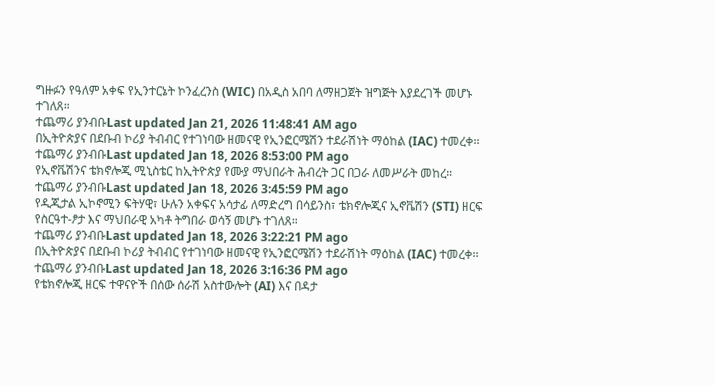ግዙፉን የዓለም አቀፍ የኢንተርኔት ኮንፈረንስ (WIC) በአዲስ አበባ ለማዘጋጀት ዝግጅት እያደረገች መሆኑ ተገለጸ።
ተጨማሪ ያንብቡLast updated Jan 21, 2026 11:48:41 AM ago
በኢትዮጵያና በደቡብ ኮሪያ ትብብር የተገነባው ዘመናዊ የኢንፎርሜሽን ተደራሽነት ማዕከል (IAC) ተመረቀ፡፡
ተጨማሪ ያንብቡLast updated Jan 18, 2026 8:53:00 PM ago
የኢኖቬሽንና ቴክኖሎጂ ሚኒስቴር ከኢትዮጵያ የሙያ ማህበራት ሕብረት ጋር በጋራ ለመሥራት መከረ።
ተጨማሪ ያንብቡLast updated Jan 18, 2026 3:45:59 PM ago
የዲጂታል ኢኮኖሚን ፍትሃዊ፣ ሁሉን አቀፍና አሳታፊ ለማድረግ በሳይንስ፣ ቴክኖሎጂና ኢኖቬሽን (STI) ዘርፍ የስርዓተ-ፆታ እና ማህበራዊ አካቶ ትግበራ ወሳኝ መሆኑ ተገለጸ።
ተጨማሪ ያንብቡLast updated Jan 18, 2026 3:22:21 PM ago
በኢትዮጵያና በደቡብ ኮሪያ ትብብር የተገነባው ዘመናዊ የኢንፎርሜሽን ተደራሽነት ማዕከል (IAC) ተመረቀ፡፡
ተጨማሪ ያንብቡLast updated Jan 18, 2026 3:16:36 PM ago
የቴክኖሎጂ ዘርፍ ተዋናዮች በሰው ሰራሽ አስተውሎት (AI) እና በዳታ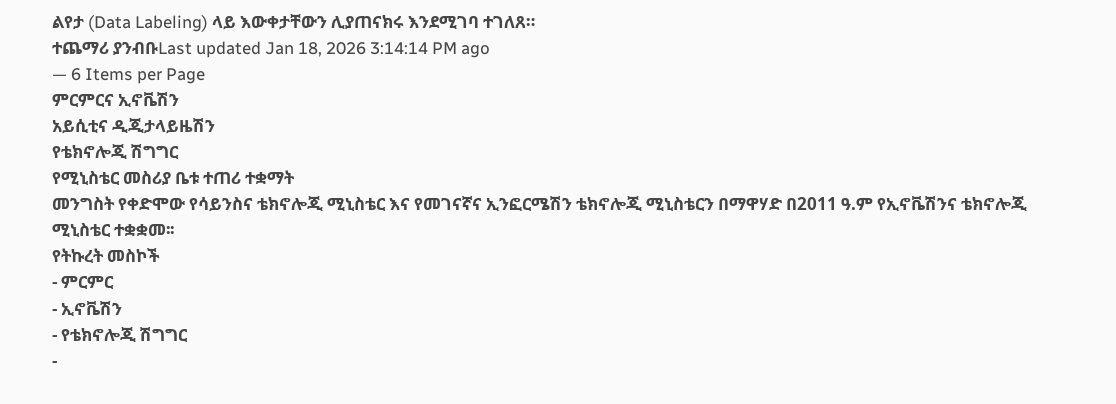ልየታ (Data Labeling) ላይ እውቀታቸውን ሊያጠናክሩ እንደሚገባ ተገለጸ።
ተጨማሪ ያንብቡLast updated Jan 18, 2026 3:14:14 PM ago
— 6 Items per Page
ምርምርና ኢኖቬሽን
አይሲቲና ዲጂታላይዜሽን
የቴክኖሎጂ ሽግግር
የሚኒስቴር መስሪያ ቤቱ ተጠሪ ተቋማት
መንግስት የቀድሞው የሳይንስና ቴክኖሎጂ ሚኒስቴር እና የመገናኛና ኢንፎርሜሽን ቴክኖሎጂ ሚኒስቴርን በማዋሃድ በ2011 ዓ.ም የኢኖቬሽንና ቴክኖሎጂ ሚኒስቴር ተቋቋመ፡፡
የትኩረት መስኮች
- ምርምር
- ኢኖቬሽን
- የቴክኖሎጂ ሽግግር
-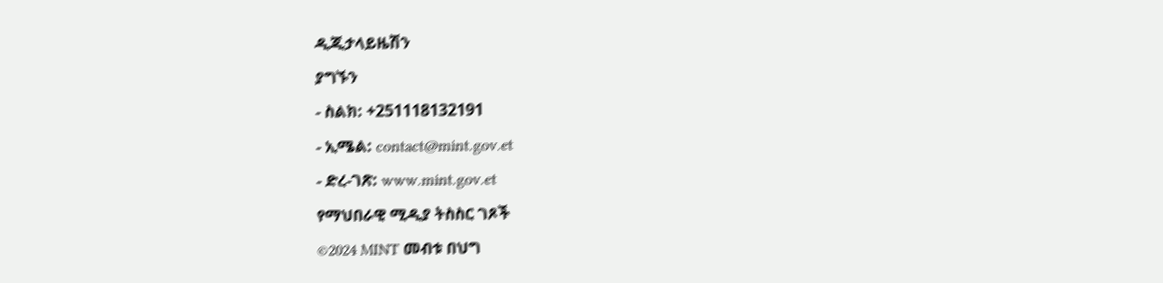ዲጂታላይዜሽን
ያግኙን
- ስልክ: +251118132191
- ኢሜል: contact@mint.gov.et
- ድረ-ገጽ: www.mint.gov.et
የማህበራዊ ሚዲያ ትስስር ገጾች
©2024 MINT መብቱ በህግ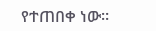የተጠበቀ ነው።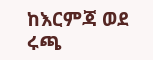ከእርምጃ ወደ ሩጫ